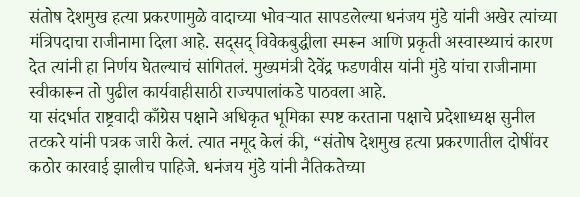संतोष देशमुख हत्या प्रकरणामुळे वादाच्या भोवऱ्यात सापडलेल्या धनंजय मुंडे यांनी अखेर त्यांच्या मंत्रिपदाचा राजीनामा दिला आहे. सद्सद् विवेकबुद्धीला स्मरून आणि प्रकृती अस्वास्थ्याचं कारण देत त्यांनी हा निर्णय घेतल्याचं सांगितलं. मुख्यमंत्री देवेंद्र फडणवीस यांनी मुंडे यांचा राजीनामा स्वीकारून तो पुढील कार्यवाहीसाठी राज्यपालांकडे पाठवला आहे.
या संदर्भात राष्ट्रवादी काँग्रेस पक्षाने अधिकृत भूमिका स्पष्ट करताना पक्षाचे प्रदेशाध्यक्ष सुनील तटकरे यांनी पत्रक जारी केलं. त्यात नमूद केलं की, “संतोष देशमुख हत्या प्रकरणातील दोषींवर कठोर कारवाई झालीच पाहिजे. धनंजय मुंडे यांनी नैतिकतेच्या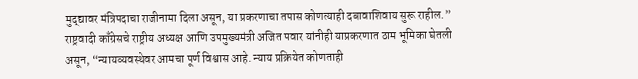मुद्द्यावर मंत्रिपदाचा राजीनामा दिला असून, या प्रकरणाचा तपास कोणत्याही दबावाशिवाय सुरू राहील.”
राष्ट्रवादी काँग्रेसचे राष्ट्रीय अध्यक्ष आणि उपमुख्यमंत्री अजित पवार यांनीही याप्रकरणात ठाम भूमिका घेतली असून, “न्यायव्यवस्थेवर आमचा पूर्ण विश्वास आहे. न्याय प्रक्रियेत कोणताही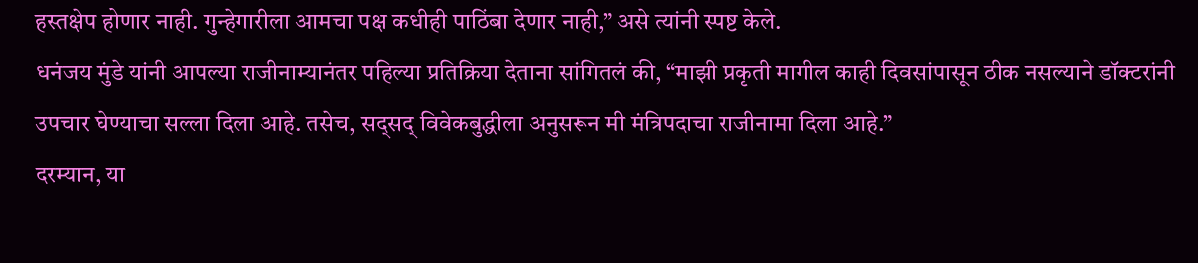हस्तक्षेप होणार नाही. गुन्हेगारीला आमचा पक्ष कधीही पाठिंबा देणार नाही,” असे त्यांनी स्पष्ट केले.
धनंजय मुंडे यांनी आपल्या राजीनाम्यानंतर पहिल्या प्रतिक्रिया देताना सांगितलं की, “माझी प्रकृती मागील काही दिवसांपासून ठीक नसल्याने डॉक्टरांनी उपचार घेण्याचा सल्ला दिला आहे. तसेच, सद्सद् विवेकबुद्धीला अनुसरून मी मंत्रिपदाचा राजीनामा दिला आहे.”
दरम्यान, या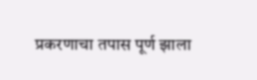प्रकरणाचा तपास पूर्ण झाला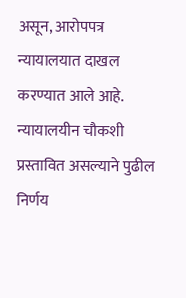असून, आरोपपत्र न्यायालयात दाखल करण्यात आले आहे. न्यायालयीन चौकशी प्रस्तावित असल्याने पुढील निर्णय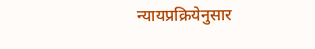न्यायप्रक्रियेनुसार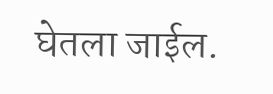घेतला जाईल.